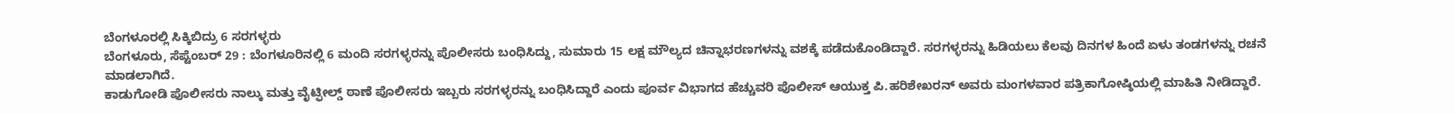ಬೆಂಗಳೂರಲ್ಲಿ ಸಿಕ್ಕಿಬಿದ್ರು 6 ಸರಗಳ್ಳರು
ಬೆಂಗಳೂರು, ಸೆಪ್ಟೆಂಬರ್ 29 : ಬೆಂಗಳೂರಿನಲ್ಲಿ 6 ಮಂದಿ ಸರಗಳ್ಳರನ್ನು ಪೊಲೀಸರು ಬಂಧಿಸಿದ್ದು, ಸುಮಾರು 15 ಲಕ್ಷ ಮೌಲ್ಯದ ಚಿನ್ನಾಭರಣಗಳನ್ನು ವಶಕ್ಕೆ ಪಡೆದುಕೊಂಡಿದ್ದಾರೆ. ಸರಗಳ್ಳರನ್ನು ಹಿಡಿಯಲು ಕೆಲವು ದಿನಗಳ ಹಿಂದೆ ಏಳು ತಂಡಗಳನ್ನು ರಚನೆ ಮಾಡಲಾಗಿದೆ.
ಕಾಡುಗೋಡಿ ಪೊಲೀಸರು ನಾಲ್ಕು ಮತ್ತು ವೈಟ್ಫೀಲ್ಡ್ ಠಾಣೆ ಪೊಲೀಸರು ಇಬ್ಬರು ಸರಗಳ್ಳರನ್ನು ಬಂಧಿಸಿದ್ದಾರೆ ಎಂದು ಪೂರ್ವ ವಿಭಾಗದ ಹೆಚ್ಚುವರಿ ಪೊಲೀಸ್ ಆಯುಕ್ತ ಪಿ.ಹರಿಶೇಖರನ್ ಅವರು ಮಂಗಳವಾರ ಪತ್ರಿಕಾಗೋಷ್ಠಿಯಲ್ಲಿ ಮಾಹಿತಿ ನೀಡಿದ್ದಾರೆ.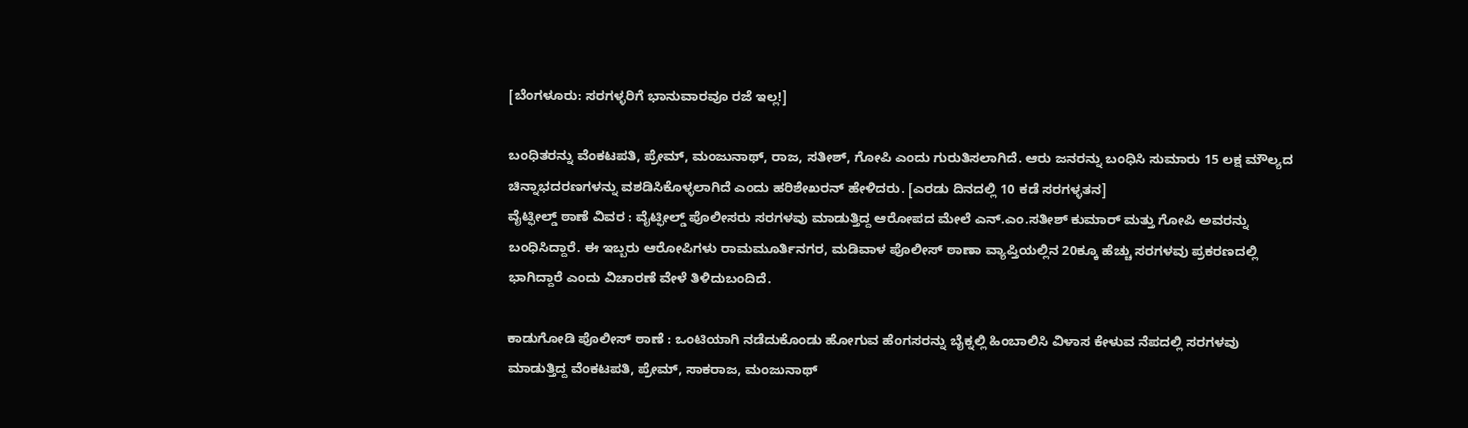[ಬೆಂಗಳೂರು: ಸರಗಳ್ಳರಿಗೆ ಭಾನುವಾರವೂ ರಜೆ ಇಲ್ಲ!]

ಬಂಧಿತರನ್ನು ವೆಂಕಟಪತಿ, ಪ್ರೇಮ್, ಮಂಜುನಾಥ್, ರಾಜ, ಸತೀಶ್, ಗೋಪಿ ಎಂದು ಗುರುತಿಸಲಾಗಿದೆ. ಆರು ಜನರನ್ನು ಬಂಧಿಸಿ ಸುಮಾರು 15 ಲಕ್ಷ ಮೌಲ್ಯದ ಚಿನ್ನಾಭದರಣಗಳನ್ನು ವಶಡಿಸಿಕೊಳ್ಳಲಾಗಿದೆ ಎಂದು ಹರಿಶೇಖರನ್ ಹೇಳಿದರು. [ಎರಡು ದಿನದಲ್ಲಿ 10 ಕಡೆ ಸರಗಳ್ಳತನ]
ವೈಟ್ಫೀಲ್ಡ್ ಠಾಣೆ ವಿವರ : ವೈಟ್ಫೀಲ್ಡ್ ಪೊಲೀಸರು ಸರಗಳವು ಮಾಡುತ್ತಿದ್ದ ಆರೋಪದ ಮೇಲೆ ಎನ್.ಎಂ.ಸತೀಶ್ ಕುಮಾರ್ ಮತ್ತು ಗೋಪಿ ಅವರನ್ನು ಬಂಧಿಸಿದ್ದಾರೆ. ಈ ಇಬ್ಬರು ಆರೋಪಿಗಳು ರಾಮಮೂರ್ತಿನಗರ, ಮಡಿವಾಳ ಪೊಲೀಸ್ ಠಾಣಾ ವ್ಯಾಪ್ತಿಯಲ್ಲಿನ 20ಕ್ಕೂ ಹೆಚ್ಚು ಸರಗಳವು ಪ್ರಕರಣದಲ್ಲಿ ಭಾಗಿದ್ದಾರೆ ಎಂದು ವಿಚಾರಣೆ ವೇಳೆ ತಿಳಿದುಬಂದಿದೆ.

ಕಾಡುಗೋಡಿ ಪೊಲೀಸ್ ಠಾಣೆ : ಒಂಟಿಯಾಗಿ ನಡೆದುಕೊಂಡು ಹೋಗುವ ಹೆಂಗಸರನ್ನು ಬೈಕ್ನಲ್ಲಿ ಹಿಂಬಾಲಿಸಿ ವಿಳಾಸ ಕೇಳುವ ನೆಪದಲ್ಲಿ ಸರಗಳವು ಮಾಡುತ್ತಿದ್ದ ವೆಂಕಟಪತಿ, ಪ್ರೇಮ್, ಸಾಕರಾಜ, ಮಂಜುನಾಥ್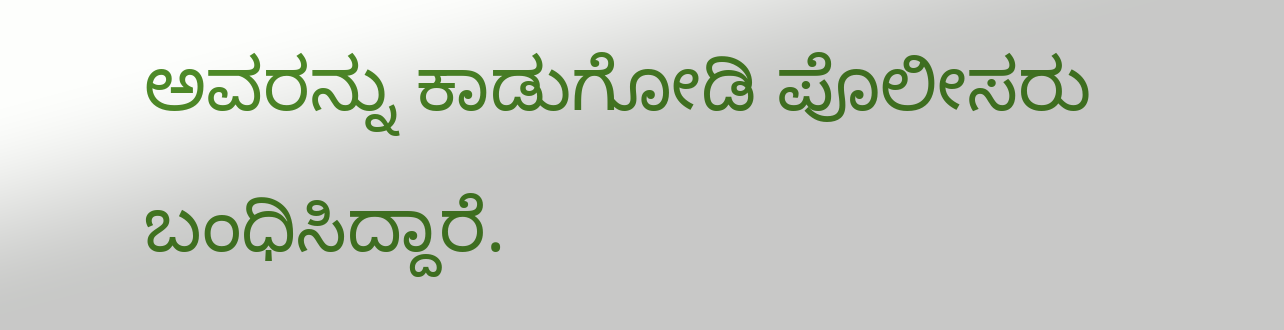ಅವರನ್ನು ಕಾಡುಗೋಡಿ ಪೊಲೀಸರು ಬಂಧಿಸಿದ್ದಾರೆ.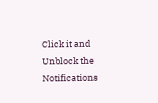Click it and Unblock the Notifications